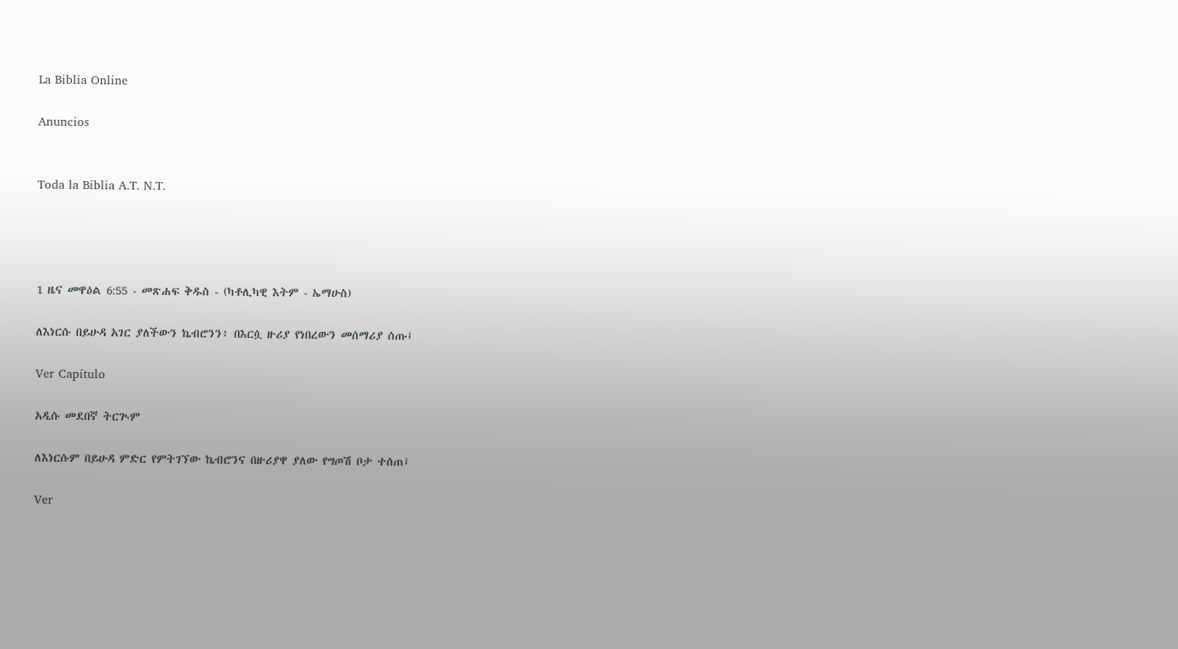La Biblia Online

Anuncios


Toda la Biblia A.T. N.T.




1 ዜና መዋዕል 6:55 - መጽሐፍ ቅዱስ - (ካቶሊካዊ እትም - ኤማሁስ)

ለእነርሱ በይሁዳ አገር ያለችውን ኬብሮንን፥ በእርሷ ዙሪያ የነበረውን መሰማሪያ ሰጡ፤

Ver Capítulo

አዲሱ መደበኛ ትርጒም

ለእነርሱም በይሁዳ ምድር የምትገኘው ኬብሮንና በዙሪያዋ ያለው የግጦሽ ቦታ ተሰጠ፤

Ver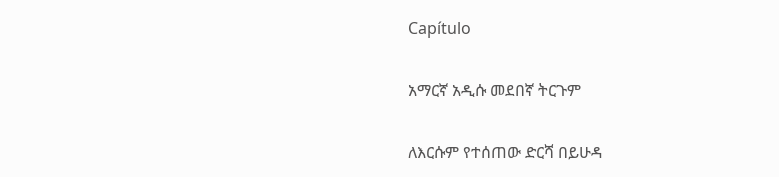Capítulo

አማርኛ አዲሱ መደበኛ ትርጉም

ለእርሱም የተሰጠው ድርሻ በይሁዳ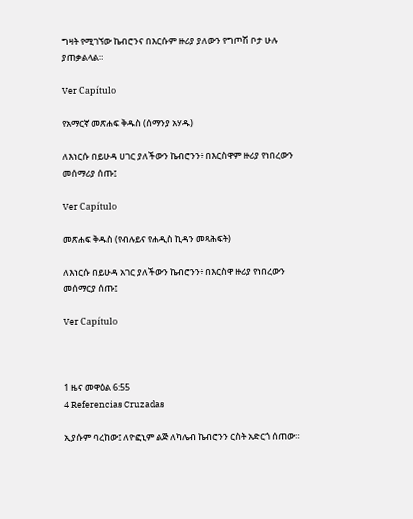ግዛት የሚገኘው ኬብሮንና በእርሱም ዙሪያ ያለውን የግጦሽ ቦታ ሁሉ ያጠቃልላል።

Ver Capítulo

የአማርኛ መጽሐፍ ቅዱስ (ሰማንያ አሃዱ)

ለእነርሱ በይሁዳ ሀገር ያለችውን ኬብሮንን፥ በእርስዋም ዙሪያ የነበረውን መሰማሪያ ሰጡ፤

Ver Capítulo

መጽሐፍ ቅዱስ (የብሉይና የሐዲስ ኪዳን መጻሕፍት)

ለእነርሱ በይሁዳ አገር ያለችውን ኬብሮንን፥ በእርስዋ ዙሪያ የነበረውን መሰማርያ ሰጡ፤

Ver Capítulo



1 ዜና መዋዕል 6:55
4 Referencias Cruzadas

ኢያሱም ባረከው፤ ለዮፎኒም ልጅ ለካሌብ ኬብሮንን ርስት አድርጎ ሰጠው።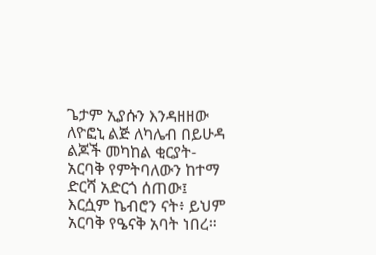ጌታም ኢያሱን እንዳዘዘው ለዮፎኒ ልጅ ለካሌብ በይሁዳ ልጆች መካከል ቂርያት-አርባቅ የምትባለውን ከተማ ድርሻ አድርጎ ሰጠው፤ እርሷም ኬብሮን ናት፥ ይህም አርባቅ የዔናቅ አባት ነበረ።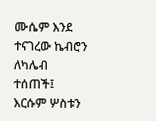ሙሴም እንደ ተናገረው ኬብሮን ለካሌብ ተሰጠች፤ እርሱም ሦስቱን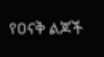የዐናቅ ልጆች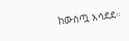ከውስጧ አሳደደ።